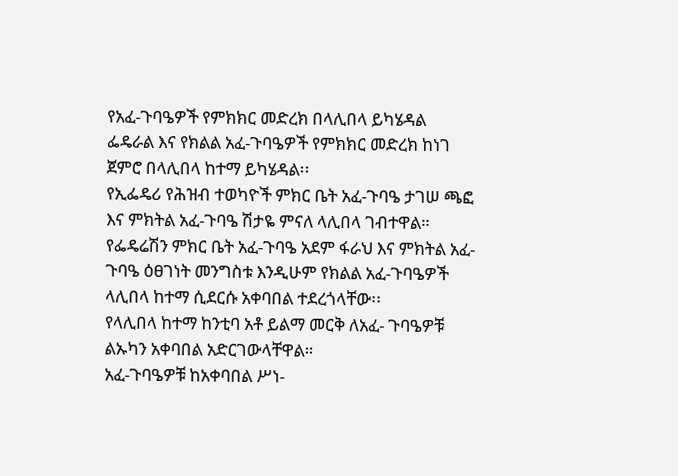የአፈ-ጉባዔዎች የምክክር መድረክ በላሊበላ ይካሄዳል
ፌዴራል እና የክልል አፈ-ጉባዔዎች የምክክር መድረክ ከነገ ጀምሮ በላሊበላ ከተማ ይካሄዳል፡፡
የኢፌዴሪ የሕዝብ ተወካዮች ምክር ቤት አፈ-ጉባዔ ታገሠ ጫፎ እና ምክትል አፈ-ጉባዔ ሽታዬ ምናለ ላሊበላ ገብተዋል።
የፌዴሬሽን ምክር ቤት አፈ-ጉባዔ አደም ፋራህ እና ምክትል አፈ-ጉባዔ ዕፀገነት መንግስቱ እንዲሁም የክልል አፈ-ጉባዔዎች ላሊበላ ከተማ ሲደርሱ አቀባበል ተደረጎላቸው፡፡
የላሊበላ ከተማ ከንቲባ አቶ ይልማ መርቅ ለአፈ- ጉባዔዎቹ ልኡካን አቀባበል አድርገውላቸዋል።
አፈ-ጉባዔዎቹ ከአቀባበል ሥነ-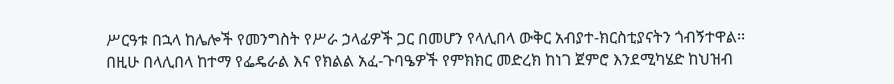ሥርዓቱ በኋላ ከሌሎች የመንግስት የሥራ ኃላፊዎች ጋር በመሆን የላሊበላ ውቅር አብያተ-ክርስቲያናትን ጎብኝተዋል፡፡
በዚሁ በላሊበላ ከተማ የፌዴራል እና የክልል አፈ-ጉባዔዎች የምክክር መድረክ ከነገ ጀምሮ እንደሚካሄድ ከህዝብ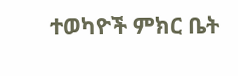ተወካዮች ምክር ቤት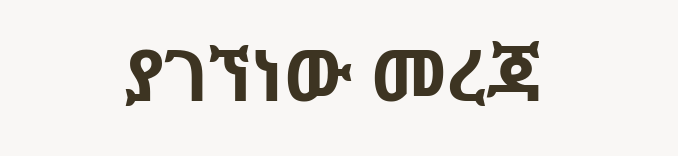ያገኘነው መረጃ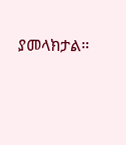ያመላክታል።